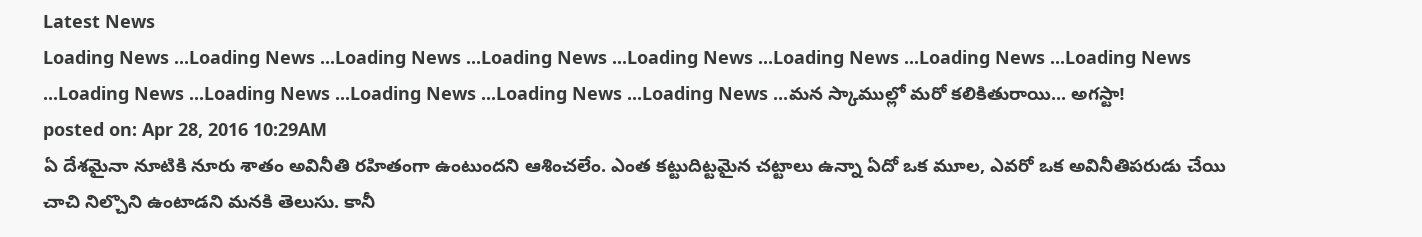Latest News
Loading News ...Loading News ...Loading News ...Loading News ...Loading News ...Loading News ...Loading News ...Loading News ...Loading News ...Loading News ...Loading News ...Loading News ...Loading News ...మన స్కాముల్లో మరో కలికితురాయి... అగస్టా!
posted on: Apr 28, 2016 10:29AM
ఏ దేశమైనా నూటికి నూరు శాతం అవినీతి రహితంగా ఉంటుందని ఆశించలేం. ఎంత కట్టుదిట్టమైన చట్టాలు ఉన్నా ఏదో ఒక మూల, ఎవరో ఒక అవినీతిపరుడు చేయి చాచి నిల్చొని ఉంటాడని మనకి తెలుసు. కానీ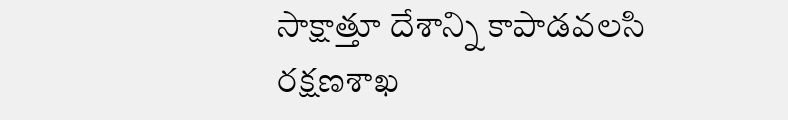సాక్షాత్తూ దేశాన్ని కాపాడవలసి రక్షణశాఖ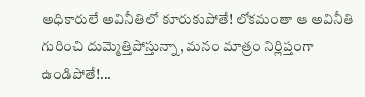అధికారులే అవినీతిలో కూరుకుపోతే! లోకమంతా ఆ అవినీతి గురించి దుమ్మెత్తిపోస్తున్నా, మనం మాత్రం నిర్లిప్తంగా ఉండిపోతే!...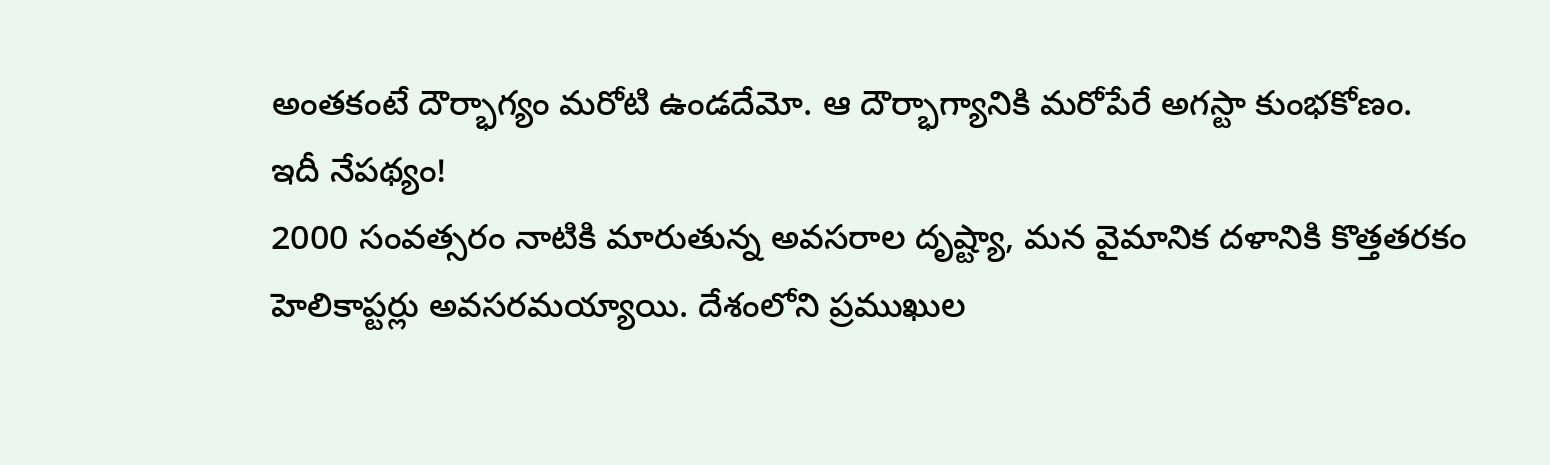అంతకంటే దౌర్భాగ్యం మరోటి ఉండదేమో. ఆ దౌర్భాగ్యానికి మరోపేరే అగస్టా కుంభకోణం.
ఇదీ నేపథ్యం!
2000 సంవత్సరం నాటికి మారుతున్న అవసరాల దృష్ట్యా, మన వైమానిక దళానికి కొత్తతరకం హెలికాప్టర్లు అవసరమయ్యాయి. దేశంలోని ప్రముఖుల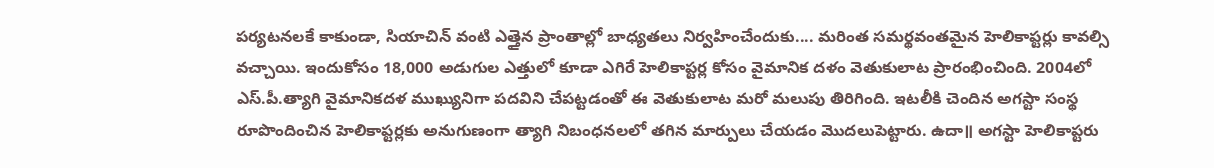పర్యటనలకే కాకుండా, సియాచిన్ వంటి ఎత్తైన ప్రాంతాల్లో బాధ్యతలు నిర్వహించేందుకు.... మరింత సమర్థవంతమైన హెలికాప్టర్లు కావల్సి వచ్చాయి. ఇందుకోసం 18,000 అడుగుల ఎత్తులో కూడా ఎగిరే హెలికాప్టర్ల కోసం వైమానిక దళం వెతుకులాట ప్రారంభించింది. 2004లో ఎస్.పీ.త్యాగి వైమానికదళ ముఖ్యునిగా పదవిని చేపట్టడంతో ఈ వెతుకులాట మరో మలుపు తిరిగింది. ఇటలీకి చెందిన అగస్టా సంస్థ రూపొందించిన హెలికాప్టర్లకు అనుగుణంగా త్యాగి నిబంధనలలో తగిన మార్పులు చేయడం మొదలుపెట్టారు. ఉదా॥ అగస్టా హెలికాప్టరు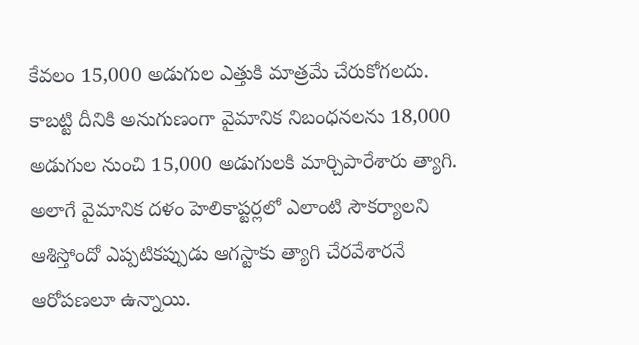కేవలం 15,000 అడుగుల ఎత్తుకి మాత్రమే చేరుకోగలదు. కాబట్టి దీనికి అనుగుణంగా వైమానిక నిబంధనలను 18,000 అడుగుల నుంచి 15,000 అడుగులకి మార్చిపారేశారు త్యాగి. అలాగే వైమానిక దళం హెలికాప్టర్లలో ఎలాంటి సౌకర్యాలని ఆశిస్తోందో ఎప్పటికప్పుడు ఆగస్టాకు త్యాగి చేరవేశారనే ఆరోపణలూ ఉన్నాయి.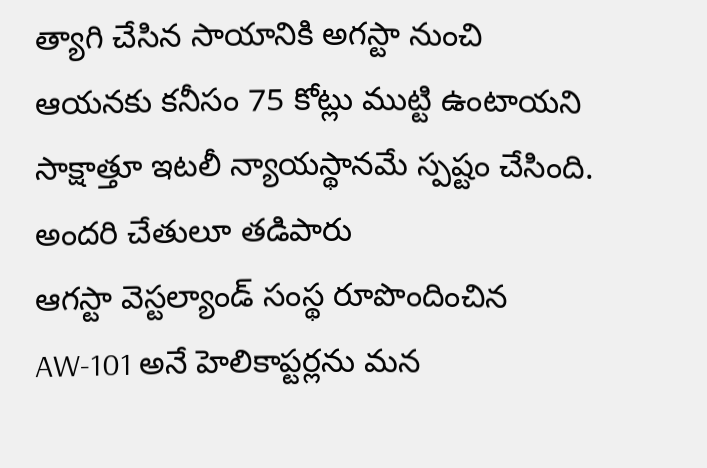త్యాగి చేసిన సాయానికి అగస్టా నుంచి ఆయనకు కనీసం 75 కోట్లు ముట్టి ఉంటాయని సాక్షాత్తూ ఇటలీ న్యాయస్థానమే స్పష్టం చేసింది.
అందరి చేతులూ తడిపారు
ఆగస్టా వెస్టల్యాండ్ సంస్థ రూపొందించిన AW-101 అనే హెలికాప్టర్లను మన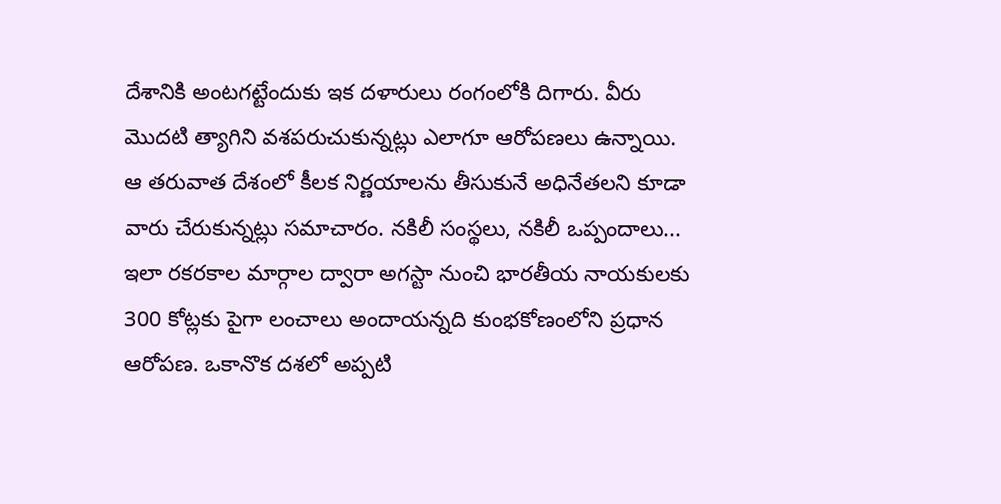దేశానికి అంటగట్టేందుకు ఇక దళారులు రంగంలోకి దిగారు. వీరు మొదటి త్యాగిని వశపరుచుకున్నట్లు ఎలాగూ ఆరోపణలు ఉన్నాయి. ఆ తరువాత దేశంలో కీలక నిర్ణయాలను తీసుకునే అధినేతలని కూడా వారు చేరుకున్నట్లు సమాచారం. నకిలీ సంస్థలు, నకిలీ ఒప్పందాలు... ఇలా రకరకాల మార్గాల ద్వారా అగస్టా నుంచి భారతీయ నాయకులకు 300 కోట్లకు పైగా లంచాలు అందాయన్నది కుంభకోణంలోని ప్రధాన ఆరోపణ. ఒకానొక దశలో అప్పటి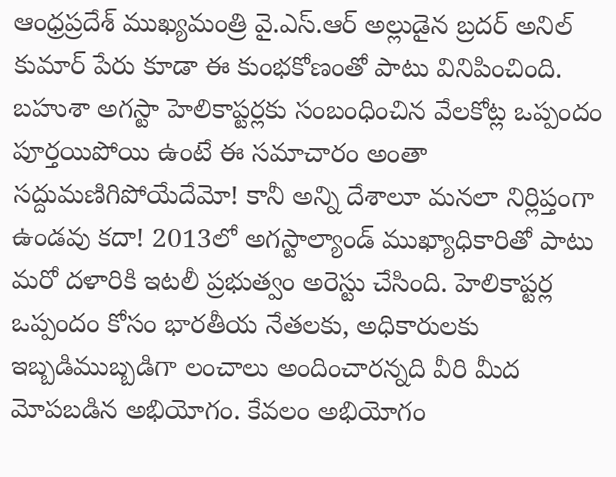ఆంధ్రప్రదేశ్ ముఖ్యమంత్రి వై.ఎస్.ఆర్ అల్లుడైన బ్రదర్ అనిల్ కుమార్ పేరు కూడా ఈ కుంభకోణంతో పాటు వినిపించింది. బహుశా అగస్టా హెలికాప్టర్లకు సంబంధించిన వేలకోట్ల ఒప్పందం పూర్తయిపోయి ఉంటే ఈ సమాచారం అంతా సద్దుమణిగిపోయేదేమో! కానీ అన్ని దేశాలూ మనలా నిర్లిప్తంగా ఉండవు కదా! 2013లో అగస్టాల్యాండ్ ముఖ్యాధికారితో పాటు మరో దళారికి ఇటలీ ప్రభుత్వం అరెస్టు చేసింది. హెలికాప్టర్ల ఒప్పందం కోసం భారతీయ నేతలకు, అధికారులకు ఇబ్బడిముబ్బడిగా లంచాలు అందించారన్నది వీరి మీద మోపబడిన అభియోగం. కేవలం అభియోగం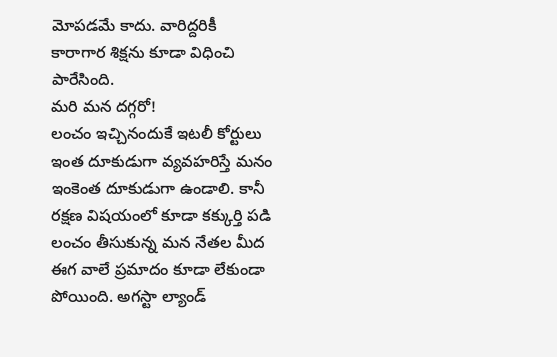మోపడమే కాదు. వారిద్దరికీ కారాగార శిక్షను కూడా విధించి పారేసింది.
మరి మన దగ్గరో!
లంచం ఇచ్చినందుకే ఇటలీ కోర్టులు ఇంత దూకుడుగా వ్యవహరిస్తే మనం ఇంకెంత దూకుడుగా ఉండాలి. కానీ రక్షణ విషయంలో కూడా కక్కుర్తి పడి లంచం తీసుకున్న మన నేతల మీద ఈగ వాలే ప్రమాదం కూడా లేకుండా పోయింది. అగస్టా ల్యాండ్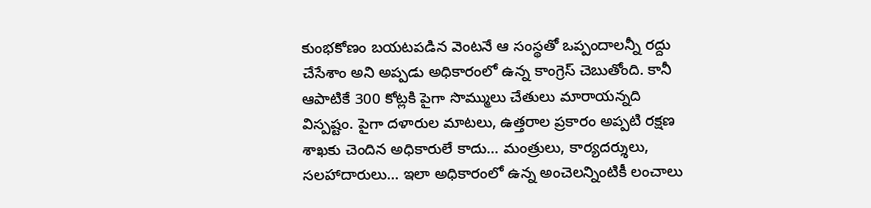కుంభకోణం బయటపడిన వెంటనే ఆ సంస్థతో ఒప్పందాలన్నీ రద్దు చేసేశాం అని అప్పడు అధికారంలో ఉన్న కాంగ్రెస్ చెబుతోంది. కానీ ఆపాటికే 300 కోట్లకి పైగా సొమ్ములు చేతులు మారాయన్నది విస్పష్టం. పైగా దళారుల మాటలు, ఉత్తరాల ప్రకారం అప్పటి రక్షణ శాఖకు చెందిన అధికారులే కాదు... మంత్రులు, కార్యదర్శులు, సలహాదారులు... ఇలా అధికారంలో ఉన్న అంచెలన్నింటికీ లంచాలు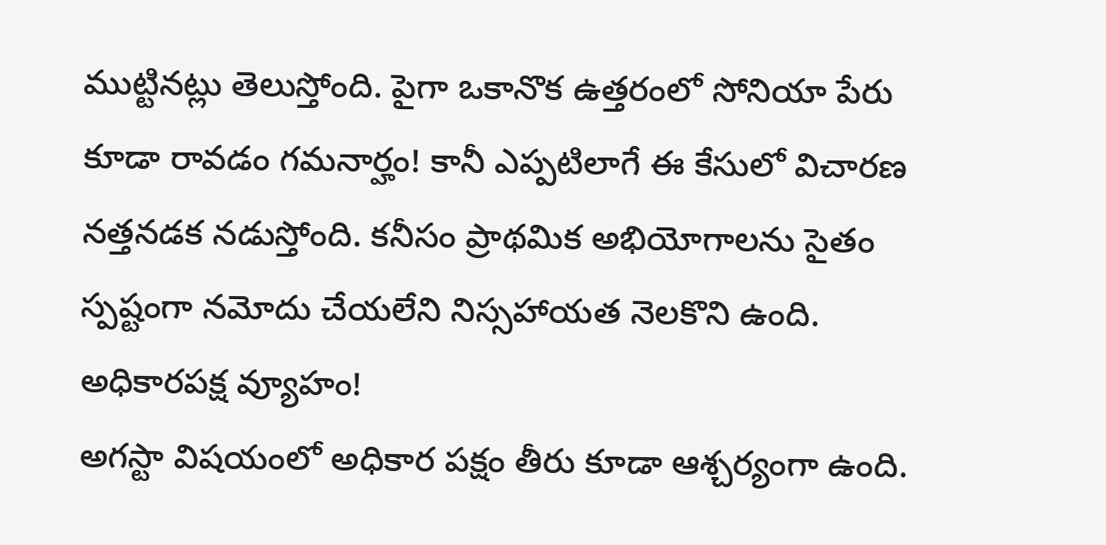ముట్టినట్లు తెలుస్తోంది. పైగా ఒకానొక ఉత్తరంలో సోనియా పేరు కూడా రావడం గమనార్హం! కానీ ఎప్పటిలాగే ఈ కేసులో విచారణ నత్తనడక నడుస్తోంది. కనీసం ప్రాథమిక అభియోగాలను సైతం స్పష్టంగా నమోదు చేయలేని నిస్సహాయత నెలకొని ఉంది.
అధికారపక్ష వ్యూహం!
అగస్టా విషయంలో అధికార పక్షం తీరు కూడా ఆశ్చర్యంగా ఉంది.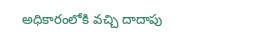అధికారంలోకి వచ్చి దాదాపు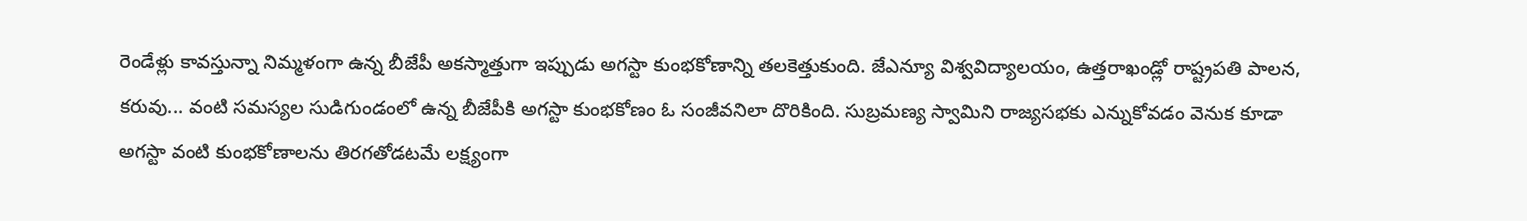రెండేళ్లు కావస్తున్నా నిమ్మళంగా ఉన్న బీజేపీ అకస్మాత్తుగా ఇప్పుడు అగస్టా కుంభకోణాన్ని తలకెత్తుకుంది. జేఎన్యూ విశ్వవిద్యాలయం, ఉత్తరాఖండ్లో రాష్ట్రపతి పాలన, కరువు... వంటి సమస్యల సుడిగుండంలో ఉన్న బీజేపీకి అగస్టా కుంభకోణం ఓ సంజీవనిలా దొరికింది. సుబ్రమణ్య స్వామిని రాజ్యసభకు ఎన్నుకోవడం వెనుక కూడా అగస్టా వంటి కుంభకోణాలను తిరగతోడటమే లక్ష్యంగా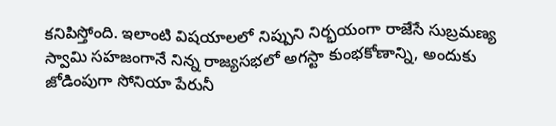కనిపిస్తోంది. ఇలాంటి విషయాలలో నిప్పుని నిర్భయంగా రాజేసే సుబ్రమణ్య స్వామి సహజంగానే నిన్న రాజ్యసభలో అగస్టా కుంభకోణాన్ని, అందుకు జోడింపుగా సోనియా పేరునీ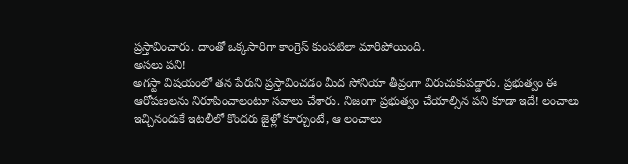ప్రస్తావించారు. దాంతో ఒక్కసారిగా కాంగ్రెస్ కుంపటిలా మారిపోయింది.
అసలు పని!
అగస్టా విషయంలో తన పేరుని ప్రస్తావించడం మీద సోనియా తీవ్రంగా విరుచుకుపడ్డారు. ప్రభుత్వం ఈ ఆరోపణలను నిరూపించాలంటూ సవాలు చేశారు. నిజంగా ప్రభుత్వం చేయాల్సిన పని కూడా ఇదే! లంచాలు ఇచ్చినందుకే ఇటలీలో కొందరు జైళ్లో కూర్చుంటే, ఆ లంచాలు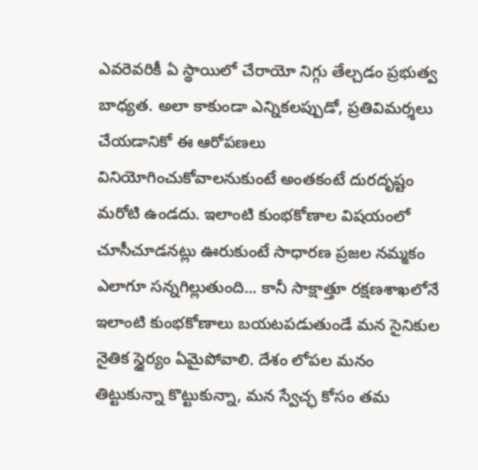ఎవరెవరికీ ఏ స్థాయిలో చేరాయో నిగ్గు తేల్చడం ప్రభుత్వ బాధ్యత. అలా కాకుండా ఎన్నికలప్పుడో, ప్రతివిమర్శలు చేయడానికో ఈ ఆరోపణలు వినియోగించుకోవాలనుకుంటే అంతకంటే దురదృష్టం మరోటి ఉండదు. ఇలాంటి కుంభకోణాల విషయంలో చూసీచూడనట్లు ఊరుకుంటే సాధారణ ప్రజల నమ్మకం ఎలాగూ సన్నగిల్లుతుంది... కానీ సాక్షాత్తూ రక్షణశాఖలోనే ఇలాంటి కుంభకోణాలు బయటపడుతుండే మన సైనికుల నైతిక స్థైర్యం ఏమైపోవాలి. దేశం లోపల మనం తిట్టుకున్నా కొట్టుకున్నా, మన స్వేచ్ఛ కోసం తమ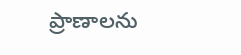ప్రాణాలను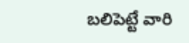బలిపెట్టే వారి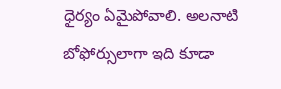ధైర్యం ఏమైపోవాలి. అలనాటి బోఫోర్సులాగా ఇది కూడా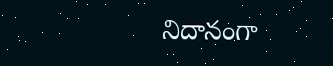నిదానంగా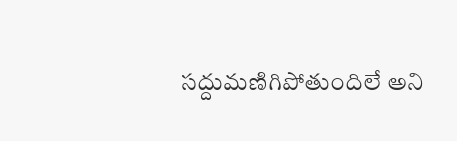సద్దుమణిగిపోతుందిలే అని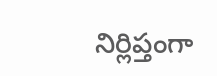నిర్లిప్తంగా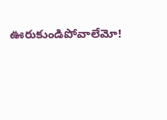ఊరుకుండిపోవాలేమో!